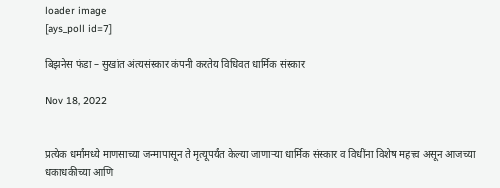loader image
[ays_poll id=7]

बिझनेस फंडा – सुखांत अंत्यसंस्कार कंपनी करतेय विधिवत धार्मिक संस्कार

Nov 18, 2022


प्रत्येक धर्मांमध्ये माणसाच्या जन्मापासून ते मृत्यूपर्यंत केल्या जाणाऱ्या धार्मिक संस्कार व विधींना विशेष महत्त्व असून आजच्या धकाधकीच्या आणि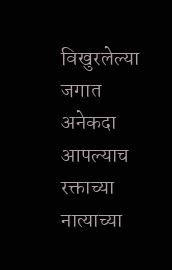विखुरलेल्या जगात अनेकदा आपल्याच रक्ताच्या नात्याच्या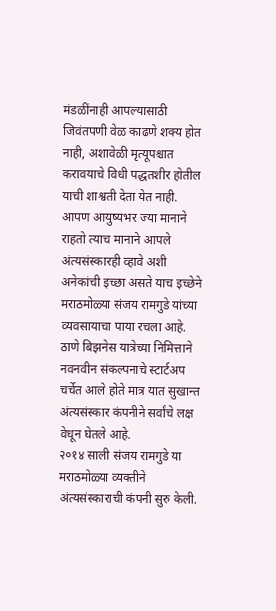मंडळींनाही आपल्यासाठी जिवंतपणी वेळ काढणे शक्य होत नाही, अशावेळी मृत्यूपश्चात करावयाचे विधी पद्धतशीर होतील याची शाश्वती देता येत नाही. आपण आयुष्यभर ज्या मानाने राहतो त्याच मानाने आपले अंत्यसंस्कारही व्हावे अशी अनेकांची इच्छा असते याच इच्छेने मराठमोळ्या संजय रामगुडे यांच्या व्यवसायाचा पाया रचला आहे. ठाणे बिझनेस यात्रेच्या निमित्ताने नवनवीन संकल्पनाचे स्टार्टअप चर्चेत आले होते मात्र यात सुखान्त अंत्यसंस्कार कंपनीने सर्वांचे लक्ष वेधून घेतले आहे.
२०१४ साली संजय रामगुडे या मराठमोळ्या व्यक्तीने अंत्यसंस्काराची कंपनी सुरु केली.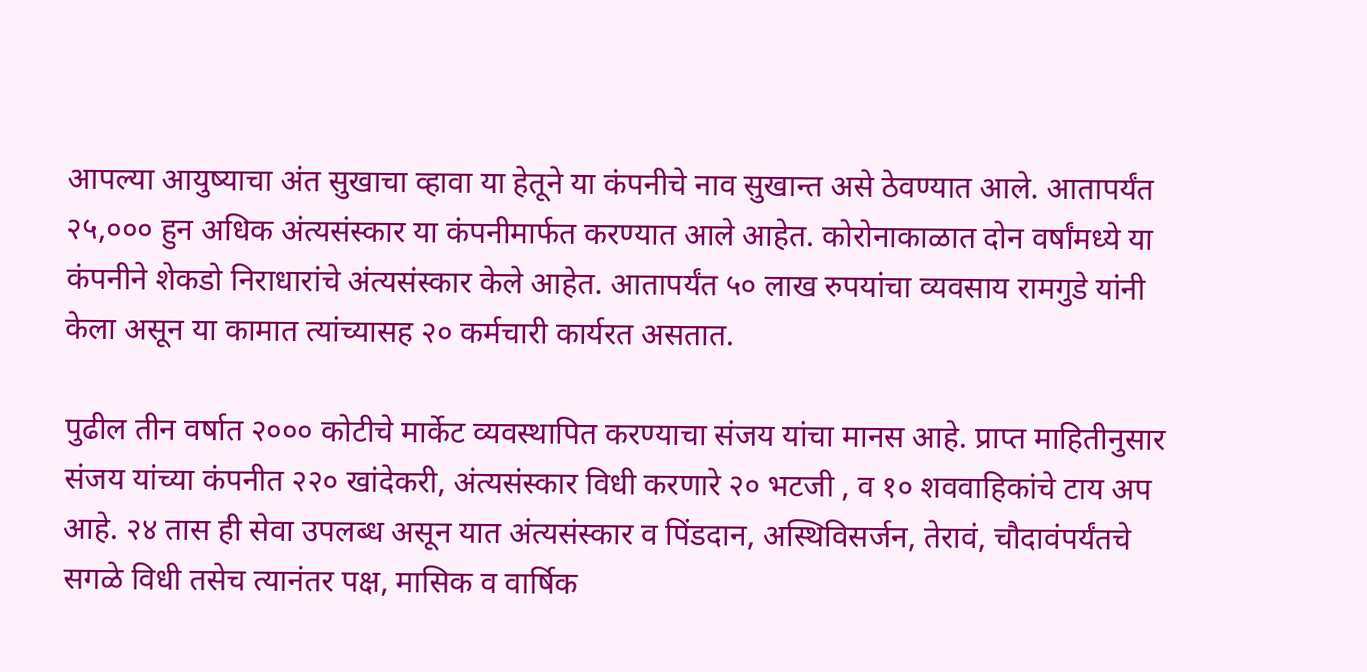आपल्या आयुष्याचा अंत सुखाचा व्हावा या हेतूने या कंपनीचे नाव सुखान्त असे ठेवण्यात आले. आतापर्यंत २५,००० हुन अधिक अंत्यसंस्कार या कंपनीमार्फत करण्यात आले आहेत. कोरोनाकाळात दोन वर्षांमध्ये या कंपनीने शेकडो निराधारांचे अंत्यसंस्कार केले आहेत. आतापर्यंत ५० लाख रुपयांचा व्यवसाय रामगुडे यांनी केला असून या कामात त्यांच्यासह २० कर्मचारी कार्यरत असतात.

पुढील तीन वर्षात २००० कोटीचे मार्केट व्यवस्थापित करण्याचा संजय यांचा मानस आहे. प्राप्त माहितीनुसार संजय यांच्या कंपनीत २२० खांदेकरी, अंत्यसंस्कार विधी करणारे २० भटजी , व १० शववाहिकांचे टाय अप आहे. २४ तास ही सेवा उपलब्ध असून यात अंत्यसंस्कार व पिंडदान, अस्थिविसर्जन, तेरावं, चौदावंपर्यंतचे सगळे विधी तसेच त्यानंतर पक्ष, मासिक व वार्षिक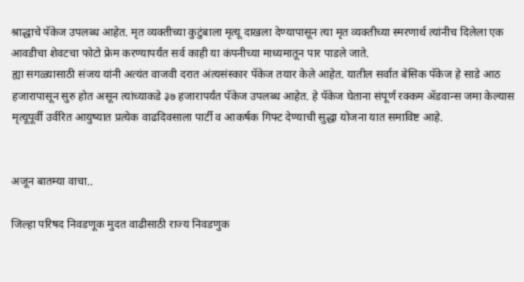श्राद्धाचे पॅकेज उपलब्ध आहेत. मृत व्यक्तीच्या कुटुंबाला मृत्यू दाखला देण्यापासून त्या मृत व्यक्तीच्या स्मरणार्थ त्यांनीच दिलेला एक आवडीचा शेवटचा फोटो फ्रेम करण्यापर्यंत सर्व काही या कंपनीच्या माध्यमातून पार पाडले जाते.
ह्या सगळ्यासाठी संजय यांनी अत्यंत वाजवी दरात अंत्यसंस्कार पॅकेज तयार केले आहेत. यातील सर्वात बेसिक पॅकेज हे साडे आठ हजारापासून सुरु होत असून त्यांच्याकडे ३७ हजारापर्यंत पॅकेज उपलब्ध आहेत. हे पॅकेज घेताना संपूर्ण रक्कम ॲडवान्स जमा केल्यास मृत्यूपूर्वी उर्वरित आयुष्यात प्रत्येक वाढदिवसाला पार्टी व आकर्षक गिफ्ट देण्याची सुद्धा योजना यात समाविष्ट आहे.


अजून बातम्या वाचा..

जिल्हा परिषद निवडणूक मुदत वाढीसाठी राज्य निवडणुक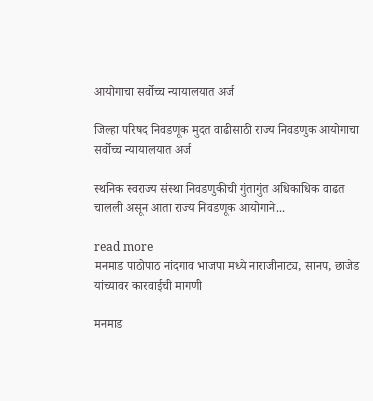आयोगाचा सर्वोच्च न्यायालयात अर्ज

जिल्हा परिषद निवडणूक मुदत वाढीसाठी राज्य निवडणुक आयोगाचा सर्वोच्च न्यायालयात अर्ज

स्थनिक स्वराज्य संस्था निवडणुकीची गुंतागुंत अधिकाधिक वाढत चालली असून आता राज्य निवडणूक आयोगाने...

read more
मनमाड पाठोपाठ नांदगाव भाजपा मध्ये नाराजीनाट्य, सानप, छाजेड यांच्यावर कारवाईची मागणी

मनमाड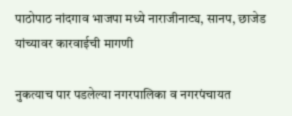पाठोपाठ नांदगाव भाजपा मध्ये नाराजीनाट्य, सानप, छाजेड यांच्यावर कारवाईची मागणी

नुकत्याच पार पडलेल्या नगरपालिका व नगरपंचायत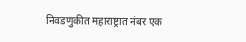निवडणुकीत महाराष्ट्रात नंबर एक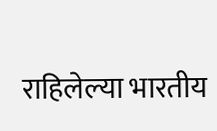राहिलेल्या भारतीय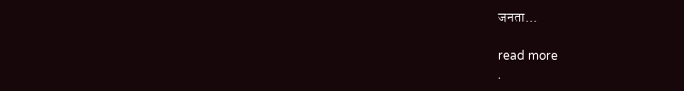जनता...

read more
.